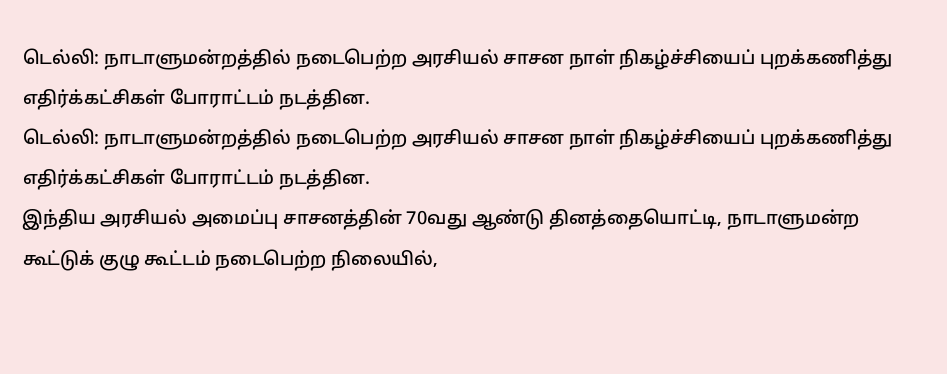டெல்லி: நாடாளுமன்றத்தில் நடைபெற்ற அரசியல் சாசன நாள் நிகழ்ச்சியைப் புறக்கணித்து எதிர்க்கட்சிகள் போராட்டம் நடத்தின.
டெல்லி: நாடாளுமன்றத்தில் நடைபெற்ற அரசியல் சாசன நாள் நிகழ்ச்சியைப் புறக்கணித்து எதிர்க்கட்சிகள் போராட்டம் நடத்தின.
இந்திய அரசியல் அமைப்பு சாசனத்தின் 70வது ஆண்டு தினத்தையொட்டி, நாடாளுமன்ற கூட்டுக் குழு கூட்டம் நடைபெற்ற நிலையில்,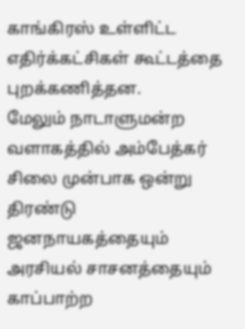காங்கிரஸ் உள்ளிட்ட எதிர்க்கட்சிகள் கூட்டத்தை புறக்கணித்தன.
மேலும் நாடாளுமன்ற வளாகத்தில் அம்பேத்கர் சிலை முன்பாக ஒன்று திரண்டு ஜனநாயகத்தையும் அரசியல் சாசனத்தையும் காப்பாற்ற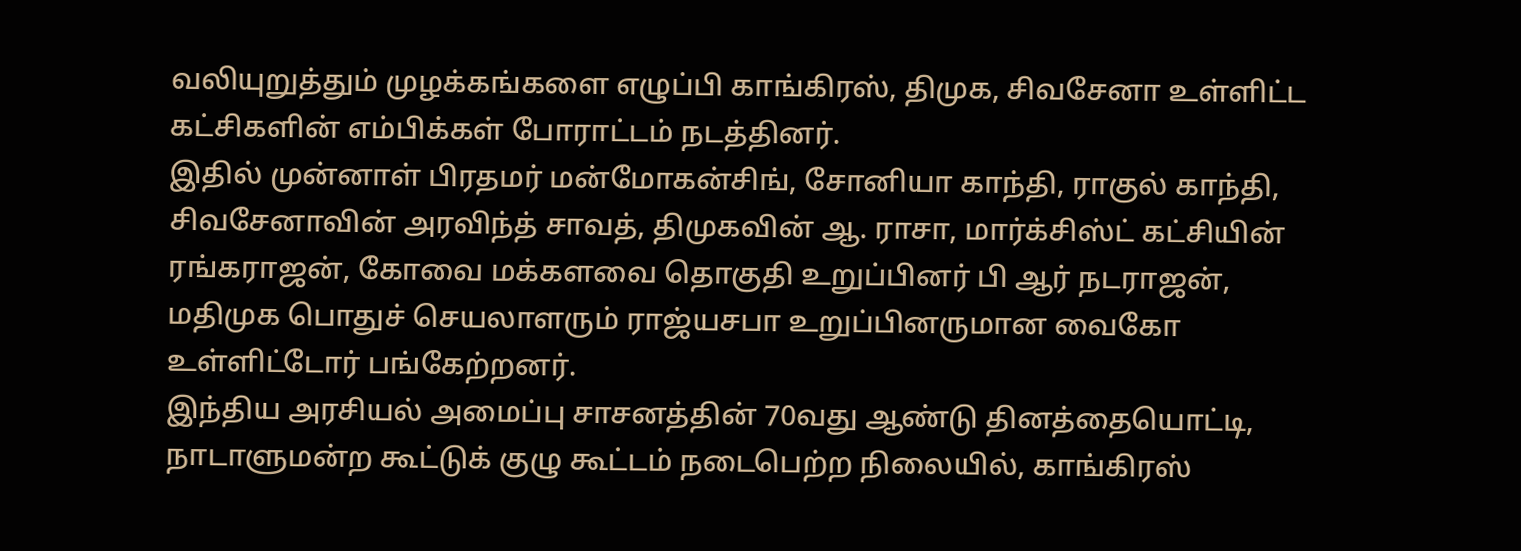வலியுறுத்தும் முழக்கங்களை எழுப்பி காங்கிரஸ், திமுக, சிவசேனா உள்ளிட்ட கட்சிகளின் எம்பிக்கள் போராட்டம் நடத்தினர்.
இதில் முன்னாள் பிரதமர் மன்மோகன்சிங், சோனியா காந்தி, ராகுல் காந்தி, சிவசேனாவின் அரவிந்த் சாவத், திமுகவின் ஆ. ராசா, மார்க்சிஸ்ட் கட்சியின் ரங்கராஜன், கோவை மக்களவை தொகுதி உறுப்பினர் பி ஆர் நடராஜன், மதிமுக பொதுச் செயலாளரும் ராஜ்யசபா உறுப்பினருமான வைகோ உள்ளிட்டோர் பங்கேற்றனர்.
இந்திய அரசியல் அமைப்பு சாசனத்தின் 70வது ஆண்டு தினத்தையொட்டி, நாடாளுமன்ற கூட்டுக் குழு கூட்டம் நடைபெற்ற நிலையில், காங்கிரஸ்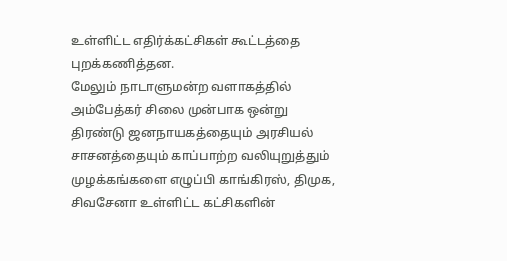உள்ளிட்ட எதிர்க்கட்சிகள் கூட்டத்தை புறக்கணித்தன.
மேலும் நாடாளுமன்ற வளாகத்தில் அம்பேத்கர் சிலை முன்பாக ஒன்று திரண்டு ஜனநாயகத்தையும் அரசியல் சாசனத்தையும் காப்பாற்ற வலியுறுத்தும் முழக்கங்களை எழுப்பி காங்கிரஸ், திமுக, சிவசேனா உள்ளிட்ட கட்சிகளின்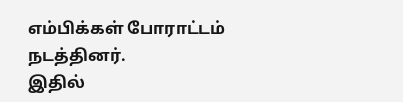எம்பிக்கள் போராட்டம் நடத்தினர்.
இதில்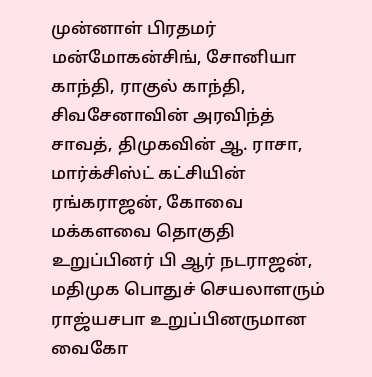முன்னாள் பிரதமர் மன்மோகன்சிங், சோனியா காந்தி, ராகுல் காந்தி, சிவசேனாவின் அரவிந்த் சாவத், திமுகவின் ஆ. ராசா, மார்க்சிஸ்ட் கட்சியின் ரங்கராஜன், கோவை மக்களவை தொகுதி உறுப்பினர் பி ஆர் நடராஜன், மதிமுக பொதுச் செயலாளரும் ராஜ்யசபா உறுப்பினருமான வைகோ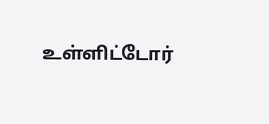உள்ளிட்டோர்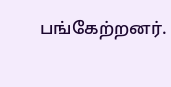பங்கேற்றனர்.